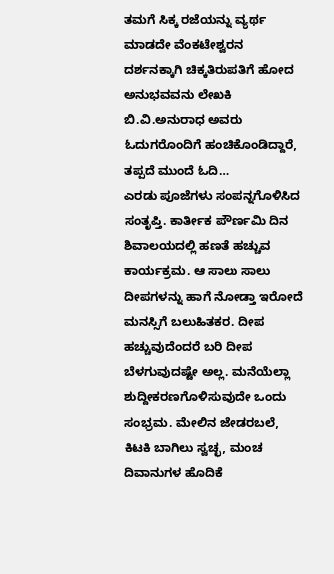ತಮಗೆ ಸಿಕ್ಕ ರಜೆಯನ್ನು ವ್ಯರ್ಥ ಮಾಡದೇ ವೆಂಕಟೇಶ್ವರನ ದರ್ಶನಕ್ಕಾಗಿ ಚಿಕ್ಕತಿರುಪತಿಗೆ ಹೋದ ಅನುಭವವನು ಲೇಖಕಿ ಬಿ.ವಿ.ಅನುರಾಧ ಅವರು ಓದುಗರೊಂದಿಗೆ ಹಂಚಿಕೊಂಡಿದ್ದಾರೆ, ತಪ್ಪದೆ ಮುಂದೆ ಓದಿ…
ಎರಡು ಪೂಜೆಗಳು ಸಂಪನ್ನಗೊಳಿಸಿದ ಸಂತೃಪ್ತಿ. ಕಾರ್ತೀಕ ಪೌರ್ಣಮಿ ದಿನ ಶಿವಾಲಯದಲ್ಲಿ ಹಣತೆ ಹಚ್ಚುವ ಕಾರ್ಯಕ್ರಮ. ಆ ಸಾಲು ಸಾಲು ದೀಪಗಳನ್ನು ಹಾಗೆ ನೋಡ್ತಾ ಇರೋದೆ ಮನಸ್ಸಿಗೆ ಬಲುಹಿತಕರ. ದೀಪ ಹಚ್ಚುವುದೆಂದರೆ ಬರಿ ದೀಪ ಬೆಳಗುವುದಷ್ಟೇ ಅಲ್ಲ. ಮನೆಯೆಲ್ಲಾ ಶುದ್ದೀಕರಣಗೊಳಿಸುವುದೇ ಒಂದು ಸಂಭ್ರಮ. ಮೇಲಿನ ಜೇಡರಬಲೆ, ಕಿಟಕಿ ಬಾಗಿಲು ಸ್ವಚ್ಛ, ಮಂಚ ದಿವಾನುಗಳ ಹೊದಿಕೆ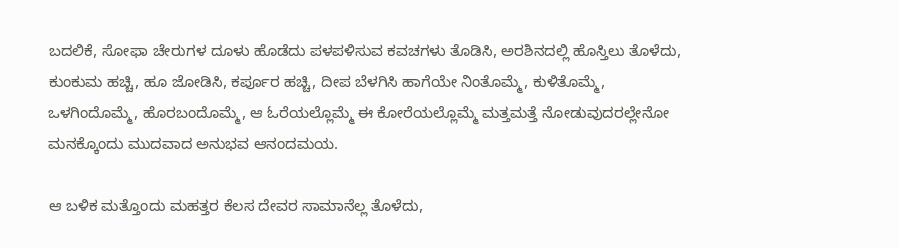ಬದಲಿಕೆ, ಸೋಫಾ ಚೇರುಗಳ ದೂಳು ಹೊಡೆದು ಪಳಪಳಿಸುವ ಕವಚಗಳು ತೊಡಿಸಿ, ಅರಶಿನದಲ್ಲಿ ಹೊಸ್ತಿಲು ತೊಳೆದು, ಕುಂಕುಮ ಹಚ್ಚಿ, ಹೂ ಜೋಡಿಸಿ, ಕರ್ಪೂರ ಹಚ್ಚಿ, ದೀಪ ಬೆಳಗಿಸಿ ಹಾಗೆಯೇ ನಿಂತೊಮ್ಮೆ, ಕುಳಿತೊಮ್ಮೆ, ಒಳಗಿಂದೊಮ್ಮೆ, ಹೊರಬಂದೊಮ್ಮೆ, ಆ ಓರೆಯಲ್ಲೊಮ್ಮೆ ಈ ಕೋರೆಯಲ್ಲೊಮ್ಮೆ ಮತ್ತಮತ್ತೆ ನೋಡುವುದರಲ್ಲೇನೋ ಮನಕ್ಕೊಂದು ಮುದವಾದ ಅನುಭವ ಆನಂದಮಯ.

ಆ ಬಳಿಕ ಮತ್ತೊಂದು ಮಹತ್ತರ ಕೆಲಸ ದೇವರ ಸಾಮಾನೆಲ್ಲ ತೊಳೆದು,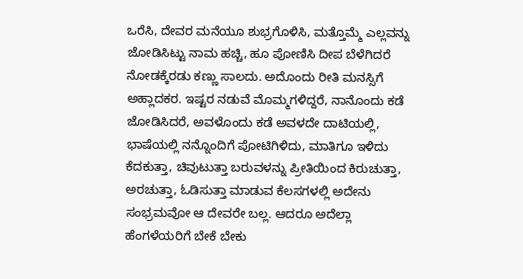ಒರೆಸಿ, ದೇವರ ಮನೆಯೂ ಶುಭ್ರಗೊಳಿಸಿ, ಮತ್ತೊಮ್ಮೆ ಎಲ್ಲವನ್ನು ಜೋಡಿಸಿಟ್ಟು ನಾಮ ಹಚ್ಚಿ, ಹೂ ಪೋಣಿಸಿ ದೀಪ ಬೆಳೆಗಿದರೆ ನೋಡಕ್ಕೆರಡು ಕಣ್ಣು ಸಾಲದು. ಅದೊಂದು ರೀತಿ ಮನಸ್ಸಿಗೆ ಅಹ್ಲಾದಕರ. ಇಷ್ಟರ ನಡುವೆ ಮೊಮ್ಮಗಳಿದ್ದರೆ, ನಾನೊಂದು ಕಡೆ ಜೋಡಿಸಿದರೆ, ಅವಳೊಂದು ಕಡೆ ಅವಳದೇ ದಾಟಿಯಲ್ಲಿ, ಭಾಷೆಯಲ್ಲಿ ನನ್ನೊಂದಿಗೆ ಪೋಟಿಗಿಳಿದು, ಮಾತಿಗೂ ಇಳಿದು ಕೆದಕುತ್ತಾ, ಚಿವುಟುತ್ತಾ ಬರುವಳನ್ನು ಪ್ರೀತಿಯಿಂದ ಕಿರುಚುತ್ತಾ, ಅರಚುತ್ತಾ, ಓಡಿಸುತ್ತಾ ಮಾಡುವ ಕೆಲಸಗಳಲ್ಲಿ ಅದೇನು ಸಂಭ್ರಮವೋ ಆ ದೇವರೇ ಬಲ್ಲ. ಆದರೂ ಅದೆಲ್ಲಾ ಹೆಂಗಳೆಯರಿಗೆ ಬೇಕೆ ಬೇಕು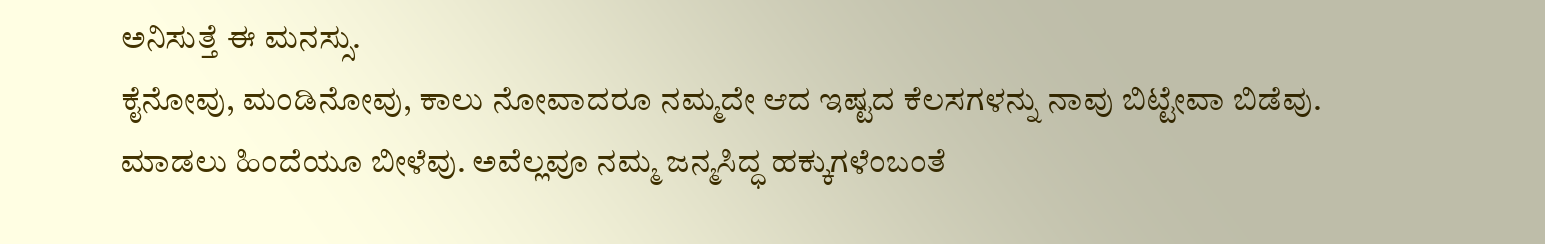ಅನಿಸುತ್ತೆ ಈ ಮನಸ್ಸು.
ಕೈನೋವು, ಮಂಡಿನೋವು, ಕಾಲು ನೋವಾದರೂ ನಮ್ಮದೇ ಆದ ಇಷ್ಟದ ಕೆಲಸಗಳನ್ನು ನಾವು ಬಿಟ್ಟೇವಾ ಬಿಡೆವು. ಮಾಡಲು ಹಿಂದೆಯೂ ಬೀಳೆವು. ಅವೆಲ್ಲವೂ ನಮ್ಮ ಜನ್ಮಸಿದ್ಧ ಹಕ್ಕುಗಳೆಂಬಂತೆ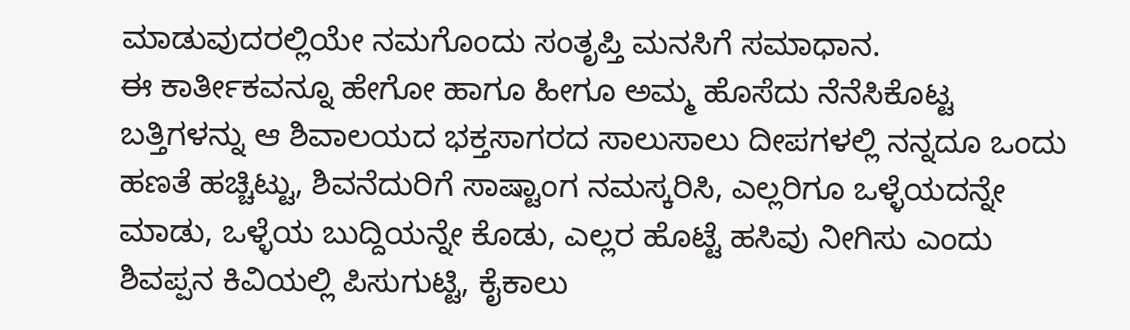ಮಾಡುವುದರಲ್ಲಿಯೇ ನಮಗೊಂದು ಸಂತೃಪ್ತಿ ಮನಸಿಗೆ ಸಮಾಧಾನ.
ಈ ಕಾರ್ತೀಕವನ್ನೂ ಹೇಗೋ ಹಾಗೂ ಹೀಗೂ ಅಮ್ಮ ಹೊಸೆದು ನೆನೆಸಿಕೊಟ್ಟ ಬತ್ತಿಗಳನ್ನು ಆ ಶಿವಾಲಯದ ಭಕ್ತಸಾಗರದ ಸಾಲುಸಾಲು ದೀಪಗಳಲ್ಲಿ ನನ್ನದೂ ಒಂದು ಹಣತೆ ಹಚ್ಚಿಟ್ಟು, ಶಿವನೆದುರಿಗೆ ಸಾಷ್ಟಾಂಗ ನಮಸ್ಕರಿಸಿ, ಎಲ್ಲರಿಗೂ ಒಳ್ಳೆಯದನ್ನೇ ಮಾಡು, ಒಳ್ಳೆಯ ಬುದ್ದಿಯನ್ನೇ ಕೊಡು, ಎಲ್ಲರ ಹೊಟ್ಟೆ ಹಸಿವು ನೀಗಿಸು ಎಂದು ಶಿವಪ್ಪನ ಕಿವಿಯಲ್ಲಿ ಪಿಸುಗುಟ್ಟಿ, ಕೈಕಾಲು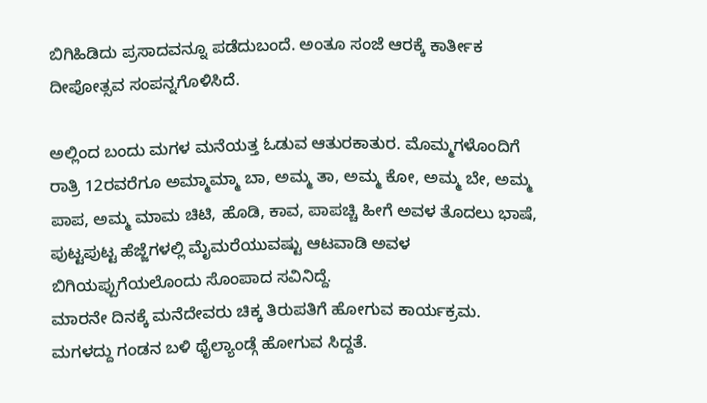ಬಿಗಿಹಿಡಿದು ಪ್ರಸಾದವನ್ನೂ ಪಡೆದುಬಂದೆ. ಅಂತೂ ಸಂಜೆ ಆರಕ್ಕೆ ಕಾರ್ತೀಕ ದೀಪೋತ್ಸವ ಸಂಪನ್ನಗೊಳಿಸಿದೆ.

ಅಲ್ಲಿಂದ ಬಂದು ಮಗಳ ಮನೆಯತ್ತ ಓಡುವ ಆತುರಕಾತುರ. ಮೊಮ್ಮಗಳೊಂದಿಗೆ ರಾತ್ರಿ 12ರವರೆಗೂ ಅಮ್ಮಾಮ್ಮಾ ಬಾ, ಅಮ್ಮ ತಾ, ಅಮ್ಮ ಕೋ, ಅಮ್ಮ ಬೇ, ಅಮ್ಮ ಪಾಪ, ಅಮ್ಮ ಮಾಮ ಚಿಟಿ, ಹೊಡಿ, ಕಾವ, ಪಾಪಚ್ಚಿ ಹೀಗೆ ಅವಳ ತೊದಲು ಭಾಷೆ, ಪುಟ್ಟಪುಟ್ಟ ಹೆಜ್ಜೆಗಳಲ್ಲಿ ಮೈಮರೆಯುವಷ್ಟು ಆಟವಾಡಿ ಅವಳ ಬಿಗಿಯಪ್ಪುಗೆಯಲೊಂದು ಸೊಂಪಾದ ಸವಿನಿದ್ದೆ.
ಮಾರನೇ ದಿನಕ್ಕೆ ಮನೆದೇವರು ಚಿಕ್ಕ ತಿರುಪತಿಗೆ ಹೋಗುವ ಕಾರ್ಯಕ್ರಮ. ಮಗಳದ್ದು ಗಂಡನ ಬಳಿ ಥೈಲ್ಯಾಂಡ್ಗೆ ಹೋಗುವ ಸಿದ್ದತೆ.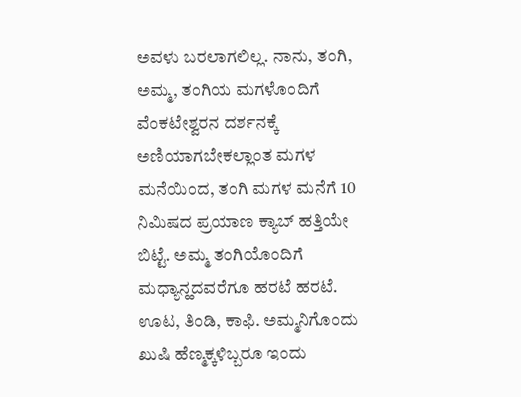ಅವಳು ಬರಲಾಗಲಿಲ್ಲ. ನಾನು, ತಂಗಿ, ಅಮ್ಮ, ತಂಗಿಯ ಮಗಳೊಂದಿಗೆ ವೆಂಕಟೇಶ್ವರನ ದರ್ಶನಕ್ಕೆ ಅಣಿಯಾಗಬೇಕಲ್ಲಾಂತ ಮಗಳ ಮನೆಯಿಂದ, ತಂಗಿ ಮಗಳ ಮನೆಗೆ 10 ನಿಮಿಷದ ಪ್ರಯಾಣ ಕ್ಯಾಬ್ ಹತ್ತಿಯೇ ಬಿಟ್ಟೆ. ಅಮ್ಮ ತಂಗಿಯೊಂದಿಗೆ ಮಧ್ಯಾನ್ಹದವರೆಗೂ ಹರಟೆ ಹರಟೆ. ಊಟ, ತಿಂಡಿ, ಕಾಫಿ. ಅಮ್ಮನಿಗೊಂದು ಖುಷಿ ಹೆಣ್ಮಕ್ಕಳಿಬ್ಬರೂ ಇಂದು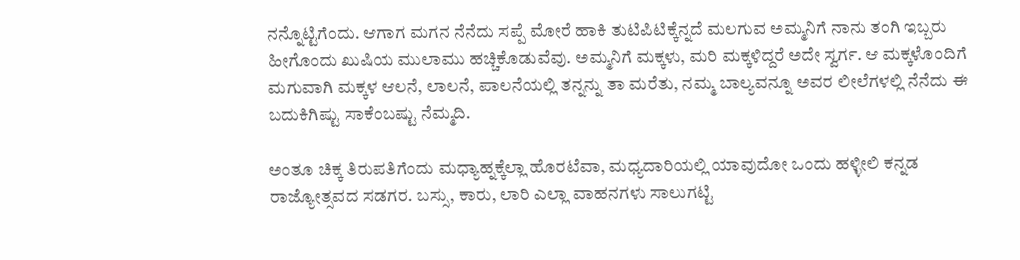ನನ್ನೊಟ್ಟಿಗೆಂದು. ಆಗಾಗ ಮಗನ ನೆನೆದು ಸಪ್ಪೆ ಮೋರೆ ಹಾಕಿ ತುಟಿಪಿಟಿಕ್ಕೆನ್ನದೆ ಮಲಗುವ ಅಮ್ಮನಿಗೆ ನಾನು ತಂಗಿ ಇಬ್ಬರು ಹೀಗೊಂದು ಖುಷಿಯ ಮುಲಾಮು ಹಚ್ಚಿಕೊಡುವೆವು. ಅಮ್ಮನಿಗೆ ಮಕ್ಕಳು, ಮರಿ ಮಕ್ಕಳಿದ್ದರೆ ಅದೇ ಸ್ವರ್ಗ. ಆ ಮಕ್ಕಳೊಂದಿಗೆ ಮಗುವಾಗಿ ಮಕ್ಕಳ ಆಲನೆ, ಲಾಲನೆ, ಪಾಲನೆಯಲ್ಲಿ ತನ್ನನ್ನು ತಾ ಮರೆತು, ನಮ್ಮ ಬಾಲ್ಯವನ್ನೂ ಅವರ ಲೀಲೆಗಳಲ್ಲಿ ನೆನೆದು ಈ ಬದುಕಿಗಿಷ್ಟು ಸಾಕೆಂಬಷ್ಟು ನೆಮ್ಮದಿ.

ಅಂತೂ ಚಿಕ್ಕ ತಿರುಪತಿಗೆಂದು ಮಧ್ಯಾಹ್ನಕ್ಕೆಲ್ಲಾ ಹೊರಟೆವಾ, ಮಧ್ಯದಾರಿಯಲ್ಲಿ ಯಾವುದೋ ಒಂದು ಹಳ್ಳೀಲಿ ಕನ್ನಡ ರಾಜ್ಯೋತ್ಸವದ ಸಡಗರ. ಬಸ್ಸು, ಕಾರು, ಲಾರಿ ಎಲ್ಲಾ ವಾಹನಗಳು ಸಾಲುಗಟ್ಟಿ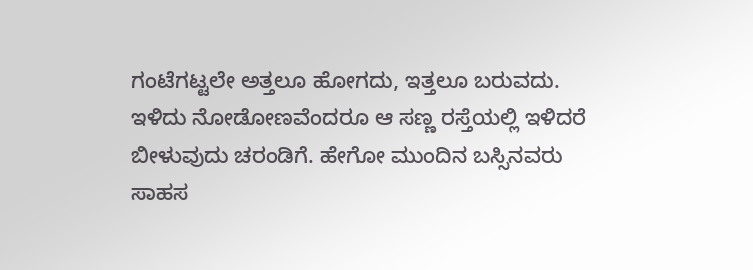ಗಂಟೆಗಟ್ಟಲೇ ಅತ್ತಲೂ ಹೋಗದು, ಇತ್ತಲೂ ಬರುವದು. ಇಳಿದು ನೋಡೋಣವೆಂದರೂ ಆ ಸಣ್ಣ ರಸ್ತೆಯಲ್ಲಿ ಇಳಿದರೆ ಬೀಳುವುದು ಚರಂಡಿಗೆ. ಹೇಗೋ ಮುಂದಿನ ಬಸ್ಸಿನವರು ಸಾಹಸ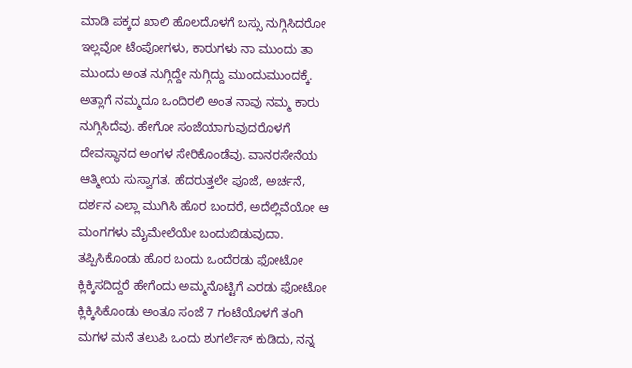ಮಾಡಿ ಪಕ್ಕದ ಖಾಲಿ ಹೊಲದೊಳಗೆ ಬಸ್ಸು ನುಗ್ಗಿಸಿದರೋ ಇಲ್ಲವೋ ಟೆಂಪೋಗಳು, ಕಾರುಗಳು ನಾ ಮುಂದು ತಾ ಮುಂದು ಅಂತ ನುಗ್ಗಿದ್ದೇ ನುಗ್ಗಿದ್ದು ಮುಂದುಮುಂದಕ್ಕೆ. ಅತ್ಲಾಗೆ ನಮ್ಮದೂ ಒಂದಿರಲಿ ಅಂತ ನಾವು ನಮ್ಮ ಕಾರು ನುಗ್ಗಿಸಿದೆವು. ಹೇಗೋ ಸಂಜೆಯಾಗುವುದರೊಳಗೆ ದೇವಸ್ಥಾನದ ಅಂಗಳ ಸೇರಿಕೊಂಡೆವು. ವಾನರಸೇನೆಯ ಆತ್ಮೀಯ ಸುಸ್ವಾಗತ. ಹೆದರುತ್ತಲೇ ಪೂಜೆ, ಅರ್ಚನೆ, ದರ್ಶನ ಎಲ್ಲಾ ಮುಗಿಸಿ ಹೊರ ಬಂದರೆ, ಅದೆಲ್ಲಿವೆಯೋ ಆ ಮಂಗಗಳು ಮೈಮೇಲೆಯೇ ಬಂದುಬಿಡುವುದಾ. ತಪ್ಪಿಸಿಕೊಂಡು ಹೊರ ಬಂದು ಒಂದೆರಡು ಫೋಟೋ ಕ್ಲಿಕ್ಕಿಸದಿದ್ದರೆ ಹೇಗೆಂದು ಅಮ್ಮನೊಟ್ಟಿಗೆ ಎರಡು ಫೋಟೋ ಕ್ಲಿಕ್ಕಿಸಿಕೊಂಡು ಅಂತೂ ಸಂಜೆ 7 ಗಂಟೆಯೊಳಗೆ ತಂಗಿ ಮಗಳ ಮನೆ ತಲುಪಿ ಒಂದು ಶುಗರ್ಲೆಸ್ ಕುಡಿದು, ನನ್ನ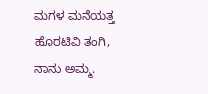ಮಗಳ ಮನೆಯತ್ತ ಹೊರಟಿವಿ ತಂಗಿ, ನಾನು ಅಮ್ಮ.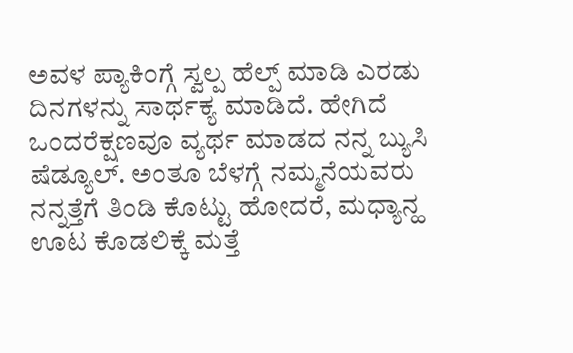ಅವಳ ಪ್ಯಾಕಿಂಗ್ಗೆ ಸ್ವಲ್ಪ ಹೆಲ್ಪ್ ಮಾಡಿ ಎರಡು ದಿನಗಳನ್ನು ಸಾರ್ಥಕ್ಯ ಮಾಡಿದೆ. ಹೇಗಿದೆ ಒಂದರೆಕ್ಷಣವೂ ವ್ಯರ್ಥ ಮಾಡದ ನನ್ನ ಬ್ಯುಸಿ ಷೆಡ್ಯೂಲ್. ಅಂತೂ ಬೆಳಗ್ಗೆ ನಮ್ಮನೆಯವರು ನನ್ನತ್ತೆಗೆ ತಿಂಡಿ ಕೊಟ್ಟು ಹೋದರೆ, ಮಧ್ಯಾನ್ಹ ಊಟ ಕೊಡಲಿಕ್ಕೆ ಮತ್ತೆ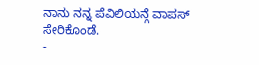ನಾನು ನನ್ನ ಪೆವಿಲಿಯನ್ಗೆ ವಾಪಸ್ ಸೇರಿಕೊಂಡೆ.
-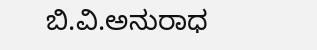ಬಿ.ವಿ.ಅನುರಾಧ